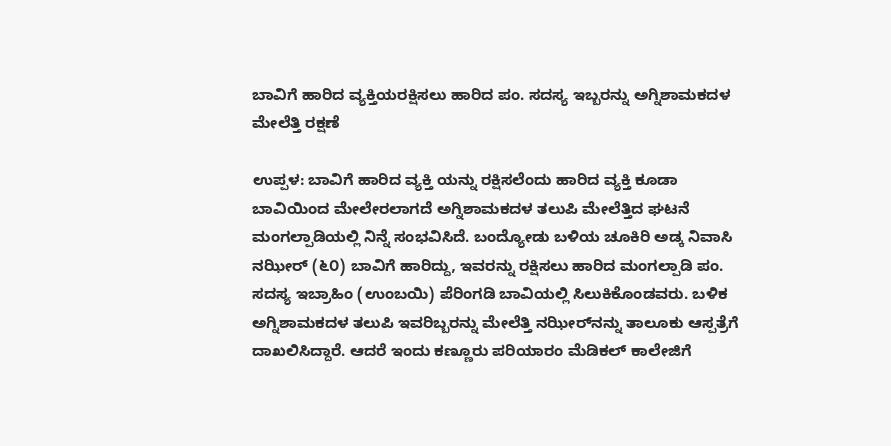ಬಾವಿಗೆ ಹಾರಿದ ವ್ಯಕ್ತಿಯರಕ್ಷಿಸಲು ಹಾರಿದ ಪಂ. ಸದಸ್ಯ ಇಬ್ಬರನ್ನು ಅಗ್ನಿಶಾಮಕದಳ ಮೇಲೆತ್ತಿ ರಕ್ಷಣೆ

ಉಪ್ಪಳ: ಬಾವಿಗೆ ಹಾರಿದ ವ್ಯಕ್ತಿ ಯನ್ನು ರಕ್ಷಿಸಲೆಂದು ಹಾರಿದ ವ್ಯಕ್ತಿ ಕೂಡಾ ಬಾವಿಯಿಂದ ಮೇಲೇರಲಾಗದೆ ಅಗ್ನಿಶಾಮಕದಳ ತಲುಪಿ ಮೇಲೆತ್ತಿದ ಘಟನೆ ಮಂಗಲ್ಪಾಡಿಯಲ್ಲಿ ನಿನ್ನೆ ಸಂಭವಿಸಿದೆ. ಬಂದ್ಯೋಡು ಬಳಿಯ ಚೂಕಿರಿ ಅಡ್ಕ ನಿವಾಸಿ ನಝೀರ್ (೬೦) ಬಾವಿಗೆ ಹಾರಿದ್ದು, ಇವರನ್ನು ರಕ್ಷಿಸಲು ಹಾರಿದ ಮಂಗಲ್ಪಾಡಿ ಪಂ. ಸದಸ್ಯ ಇಬ್ರಾಹಿಂ (ಉಂಬಯಿ) ಪೆರಿಂಗಡಿ ಬಾವಿಯಲ್ಲಿ ಸಿಲುಕಿಕೊಂಡವರು. ಬಳಿಕ ಅಗ್ನಿಶಾಮಕದಳ ತಲುಪಿ ಇವರಿಬ್ಬರನ್ನು ಮೇಲೆತ್ತಿ ನಝೀರ್‌ನನ್ನು ತಾಲೂಕು ಆಸ್ಪತ್ರೆಗೆ ದಾಖಲಿಸಿದ್ದಾರೆ. ಆದರೆ ಇಂದು ಕಣ್ಣೂರು ಪರಿಯಾರಂ ಮೆಡಿಕಲ್ ಕಾಲೇಜಿಗೆ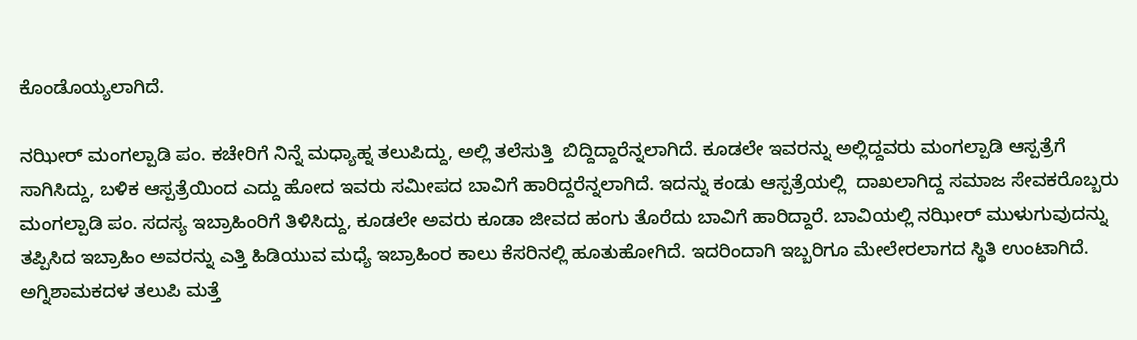ಕೊಂಡೊಯ್ಯಲಾಗಿದೆ.

ನಝೀರ್ ಮಂಗಲ್ಪಾಡಿ ಪಂ. ಕಚೇರಿಗೆ ನಿನ್ನೆ ಮಧ್ಯಾಹ್ನ ತಲುಪಿದ್ದು, ಅಲ್ಲಿ ತಲೆಸುತ್ತಿ  ಬಿದ್ದಿದ್ದಾರೆನ್ನಲಾಗಿದೆ. ಕೂಡಲೇ ಇವರನ್ನು ಅಲ್ಲಿದ್ದವರು ಮಂಗಲ್ಪಾಡಿ ಆಸ್ಪತ್ರೆಗೆ ಸಾಗಿಸಿದ್ದು, ಬಳಿಕ ಆಸ್ಪತ್ರೆಯಿಂದ ಎದ್ದು ಹೋದ ಇವರು ಸಮೀಪದ ಬಾವಿಗೆ ಹಾರಿದ್ದರೆನ್ನಲಾಗಿದೆ. ಇದನ್ನು ಕಂಡು ಆಸ್ಪತ್ರೆಯಲ್ಲಿ  ದಾಖಲಾಗಿದ್ದ ಸಮಾಜ ಸೇವಕರೊಬ್ಬರು ಮಂಗಲ್ಪಾಡಿ ಪಂ. ಸದಸ್ಯ ಇಬ್ರಾಹಿಂರಿಗೆ ತಿಳಿಸಿದ್ದು, ಕೂಡಲೇ ಅವರು ಕೂಡಾ ಜೀವದ ಹಂಗು ತೊರೆದು ಬಾವಿಗೆ ಹಾರಿದ್ದಾರೆ. ಬಾವಿಯಲ್ಲಿ ನಝೀರ್ ಮುಳುಗುವುದನ್ನು  ತಪ್ಪಿಸಿದ ಇಬ್ರಾಹಿಂ ಅವರನ್ನು ಎತ್ತಿ ಹಿಡಿಯುವ ಮಧ್ಯೆ ಇಬ್ರಾಹಿಂರ ಕಾಲು ಕೆಸರಿನಲ್ಲಿ ಹೂತುಹೋಗಿದೆ. ಇದರಿಂದಾಗಿ ಇಬ್ಬರಿಗೂ ಮೇಲೇರಲಾಗದ ಸ್ಥಿತಿ ಉಂಟಾಗಿದೆ. ಅಗ್ನಿಶಾಮಕದಳ ತಲುಪಿ ಮತ್ತೆ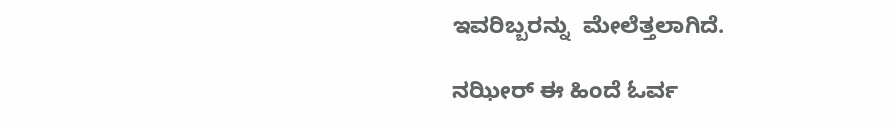ಇವರಿಬ್ಬರನ್ನು  ಮೇಲೆತ್ತಲಾಗಿದೆ.

ನಝೀರ್ ಈ ಹಿಂದೆ ಓರ್ವ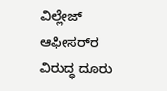ವಿಲ್ಲೇಜ್ ಆಫೀಸರ್‌ರ ವಿರುದ್ಧ ದೂರು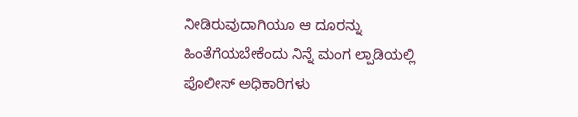ನೀಡಿರುವುದಾಗಿಯೂ ಆ ದೂರನ್ನು ಹಿಂತೆಗೆಯಬೇಕೆಂದು ನಿನ್ನೆ ಮಂಗ ಲ್ಪಾಡಿಯಲ್ಲಿ ಪೊಲೀಸ್ ಅಧಿಕಾರಿಗಳು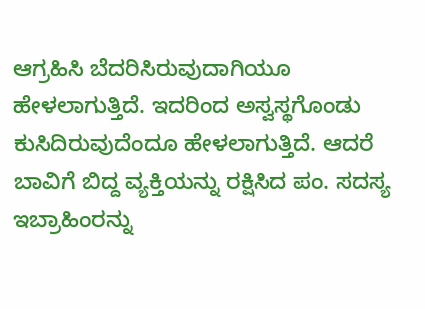ಆಗ್ರಹಿಸಿ ಬೆದರಿಸಿರುವುದಾಗಿಯೂ ಹೇಳಲಾಗುತ್ತಿದೆ. ಇದರಿಂದ ಅಸ್ವಸ್ಥಗೊಂಡು ಕುಸಿದಿರುವುದೆಂದೂ ಹೇಳಲಾಗುತ್ತಿದೆ. ಆದರೆ ಬಾವಿಗೆ ಬಿದ್ದ ವ್ಯಕ್ತಿಯನ್ನು ರಕ್ಷಿಸಿದ ಪಂ. ಸದಸ್ಯ ಇಬ್ರಾಹಿಂರನ್ನು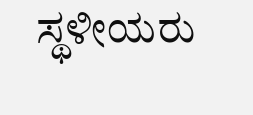ಸ್ಥಳೀಯರು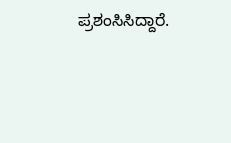ಪ್ರಶಂಸಿಸಿದ್ದಾರೆ.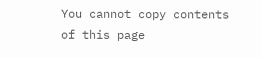You cannot copy contents of this page